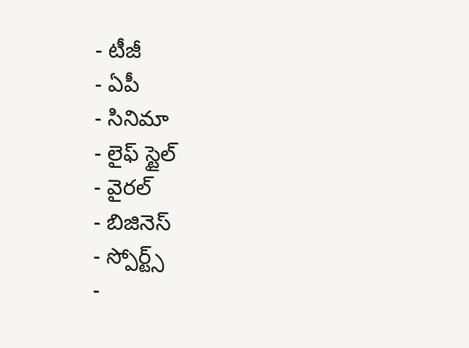- టీజీ
- ఏపీ
- సినిమా
- లైఫ్ స్టైల్
- వైరల్
- బిజినెస్
- స్పోర్ట్స్
-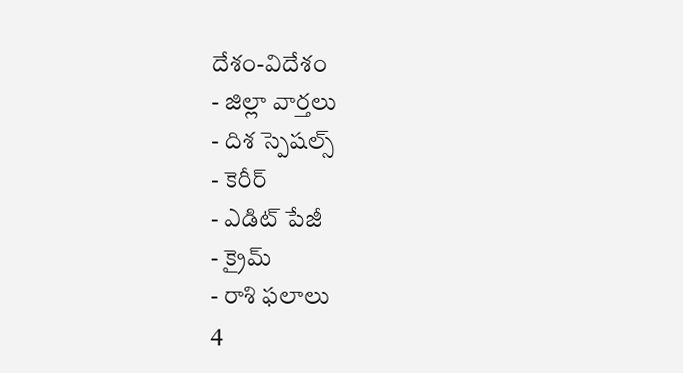దేశం-విదేశం
- జిల్లా వార్తలు
- దిశ స్పెషల్స్
- కెరీర్
- ఎడిట్ పేజీ
- క్రైమ్
- రాశి ఫలాలు
4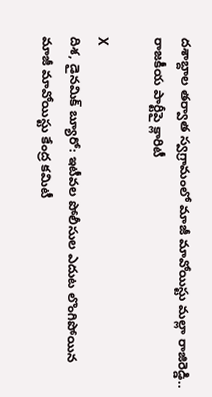దశాబ్దాల తర్వాత స్వగ్రామంలో మాజీ మావోయిస్టు మల్లా రాజిరెడ్డి.. రాజకీయ పార్టీపై క్లారిటీ

X
దిశ, డైనమిక్ బ్యూరో: ఇటీవల పోలీసుల ఎదుట లొంగిపోయిన మాజీ మావోయిస్టు కేంద్ర కమిటీ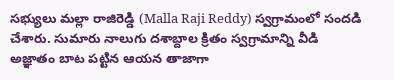సభ్యులు మల్లా రాజిరెడ్డి (Malla Raji Reddy) స్వగ్రామంలో సందడి చేశారు. సుమారు నాలుగు దశాబ్దాల క్రితం స్వగ్రామాన్ని వీడి అజ్ఞాతం బాట పట్టిన ఆయన తాజాగా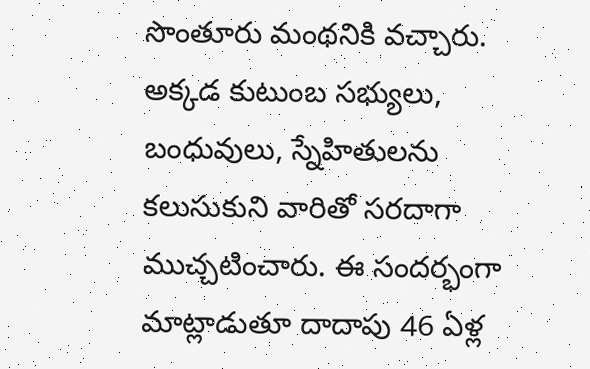సొంతూరు మంథనికి వచ్చారు. అక్కడ కుటుంబ సభ్యులు, బంధువులు, స్నేహితులను కలుసుకుని వారితో సరదాగా ముచ్చటించారు. ఈ సందర్భంగా మాట్లాడుతూ దాదాపు 46 ఏళ్ల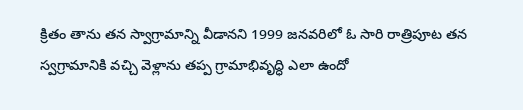క్రితం తాను తన స్వాగ్రామాన్ని వీడానని 1999 జనవరిలో ఓ సారి రాత్రిపూట తన స్వగ్రామానికి వచ్చి వెళ్లాను తప్ప గ్రామాభివృద్ధి ఎలా ఉందో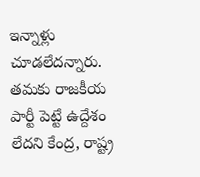ఇన్నాళ్లు చూడలేదన్నారు. తమకు రాజకీయ పార్టీ పెట్టే ఉద్దేశం లేదని కేంద్ర, రాష్ట్ర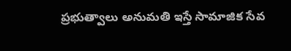ప్రభుత్వాలు అనుమతి ఇస్తే సామాజిక సేవ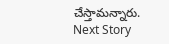చేస్తామన్నారు.
Next Story